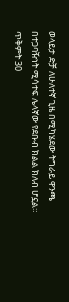ወላይታ ድቻ ለሁለተኛ ጊዜ በሚካሄደው ትግራይ ዋንጫ በተጋባዥነት ሚሳተፍ ሌላኛው የደቡብ ክልል ክለብ ሆኗል። ጥቅምት 30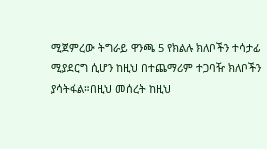ሚጀምረው ትግራይ ዋንጫ 5 የክልሉ ክለቦችን ተሳታፊ ሚያደርግ ሲሆን ከዚህ በተጨማሪም ተጋባዥ ክለቦችን ያሳትፋል።በዚህ መሰረት ከዚህ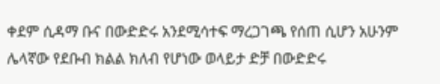ቀደም ሲዳማ ቡና በውድድሩ አንደሚሳተፍ ማረጋገጫ የሰጠ ሲሆን አሁንም ሌላኛው የደቡብ ክልል ክለብ የሆነው ወላይታ ድቻ በውድድሩ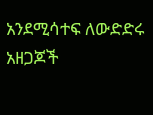አንደሚሳተፍ ለውድድሩ አዘጋጆች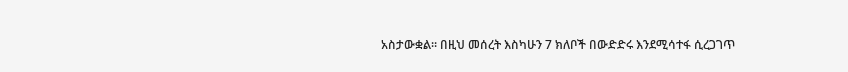አስታውቋል። በዚህ መሰረት እስካሁን 7 ክለቦች በውድድሩ እንደሚሳተፋ ሲረጋገጥ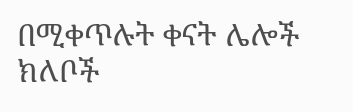በሚቀጥሉት ቀናት ሌሎች ክለቦች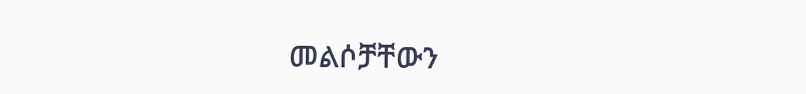መልሶቻቸውን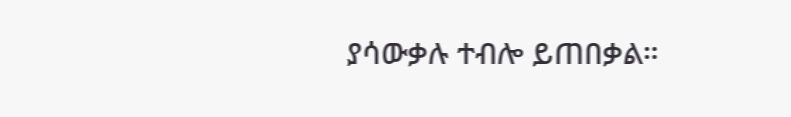ያሳውቃሉ ተብሎ ይጠበቃል።